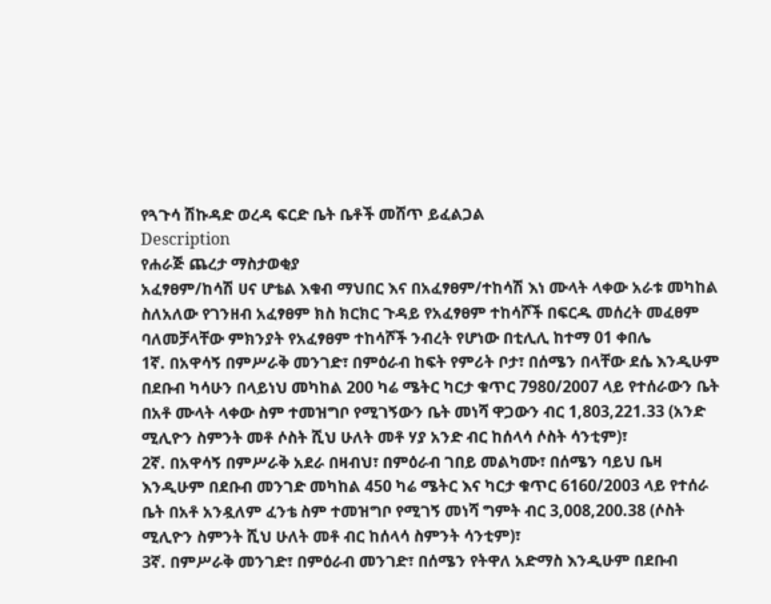የጓጉሳ ሽኩዳድ ወረዳ ፍርድ ቤት ቤቶች መሸጥ ይፈልጋል
Description
የሐራጅ ጨረታ ማስታወቂያ
አፈፃፀም/ከሳሽ ሀና ሆቴል እቁብ ማህበር እና በአፈፃፀም/ተከሳሽ እነ ሙላት ላቀው አራቱ መካከል ስለአለው የገንዘብ አፈፃፀም ክስ ክርክር ጉዳይ የአፈፃፀም ተከሳሾች በፍርዱ መሰረት መፈፀም ባለመቻላቸው ምክንያት የአፈፃፀም ተከሳሾች ንብረት የሆነው በቲሊሊ ከተማ 01 ቀበሌ
1ኛ. በአዋሳኝ በምሥራቅ መንገድ፣ በምዕራብ ከፍት የምሪት ቦታ፣ በሰሜን በላቸው ደሴ እንዲሁም በደቡብ ካሳሁን በላይነህ መካከል 200 ካሬ ሜትር ካርታ ቁጥር 7980/2007 ላይ የተሰራውን ቤት በአቶ ሙላት ላቀው ስም ተመዝግቦ የሚገኝውን ቤት መነሻ ዋጋውን ብር 1,803,221.33 (አንድ ሚሊዮን ስምንት መቶ ሶስት ሺህ ሁለት መቶ ሃያ አንድ ብር ከሰላሳ ሶስት ሳንቲም)፣
2ኛ. በአዋሳኝ በምሥራቅ አደራ በዛብህ፣ በምዕራብ ገበይ መልካሙ፣ በሰሜን ባይህ ቤዛ እንዲሁም በደቡብ መንገድ መካከል 450 ካሬ ሜትር እና ካርታ ቁጥር 6160/2003 ላይ የተሰራ ቤት በአቶ አንዷለም ፈንቴ ስም ተመዝግቦ የሚገኝ መነሻ ግምት ብር 3,008,200.38 (ሶስት ሚሊዮን ስምንት ሺህ ሁለት መቶ ብር ከሰላሳ ስምንት ሳንቲም)፣
3ኛ. በምሥራቅ መንገድ፣ በምዕራብ መንገድ፣ በሰሜን የትዋለ አድማስ እንዲሁም በደቡብ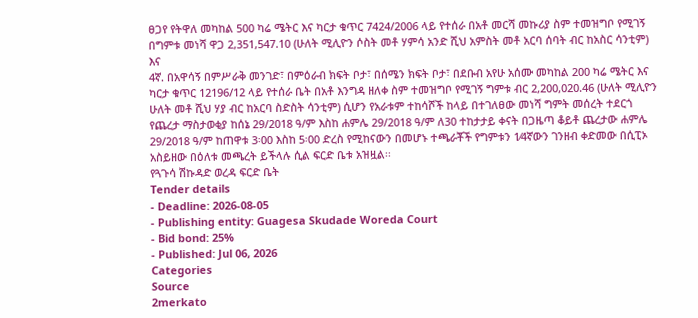ፀጋየ የትዋለ መካከል 500 ካሬ ሜትር እና ካርታ ቁጥር 7424/2006 ላይ የተሰራ በአቶ መርሻ መኩሪያ ስም ተመዝግቦ የሚገኝ በግምቱ መነሻ ዋጋ 2,351,547.10 (ሁለት ሚሊዮን ሶስት መቶ ሃምሳ አንድ ሺህ አምስት መቶ አርባ ሰባት ብር ከአስር ሳንቲም) እና
4ኛ. በአዋሳኝ በምሥራቅ መንገድ፣ በምዕራብ ክፍት ቦታ፣ በሰሜን ክፍት ቦታ፣ በደቡብ አየሁ አሰሙ መካከል 200 ካሬ ሜትር እና ካርታ ቁጥር 12196/12 ላይ የተሰራ ቤት በአቶ እንግዳ ዘለቀ ስም ተመዝግቦ የሚገኝ ግምቱ ብር 2,200,020.46 (ሁለት ሚሊዮን ሁለት መቶ ሺህ ሃያ ብር ከአርባ ስድስት ሳንቲም) ሲሆን የአራቱም ተከሳሾች ከላይ በተገለፀው መነሻ ግምት መሰረት ተደርጎ የጨረታ ማስታወቂያ ከሰኔ 29/2018 ዓ/ም እስከ ሐምሌ 29/2018 ዓ/ም ለ30 ተከታታይ ቀናት በጋዜጣ ቆይቶ ጨረታው ሐምሌ 29/2018 ዓ/ም ከጠዋቱ 3፡00 እስከ 5፡00 ድረስ የሚከናውን በመሆኑ ተጫራቾች የግምቱን 1⁄4ኛውን ገንዘብ ቀድመው በሲፒኦ አስይዘው በዕለቱ መጫረት ይችላሉ ሲል ፍርድ ቤቱ አዝዟል፡፡
የጓጉሳ ሽኩዳድ ወረዳ ፍርድ ቤት
Tender details
- Deadline: 2026-08-05
- Publishing entity: Guagesa Skudade Woreda Court
- Bid bond: 25%
- Published: Jul 06, 2026
Categories
Source
2merkato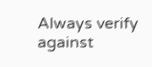Always verify against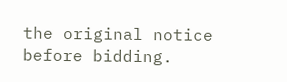the original notice before bidding.